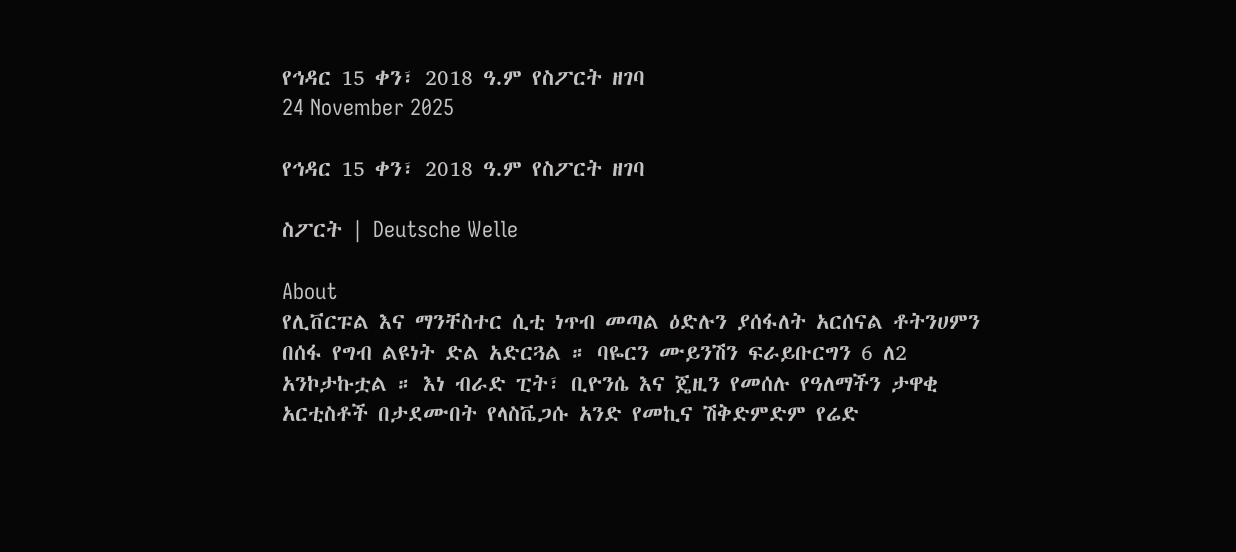የኅዳር 15 ቀን፣ 2018 ዓ.ም የስፖርት ዘገባ
24 November 2025

የኅዳር 15 ቀን፣ 2018 ዓ.ም የስፖርት ዘገባ

ስፖርት | Deutsche Welle

About
የሊቨርፑል እና ማንቸስተር ሲቲ ነጥብ መጣል ዕድሉን ያሰፋለት አርሰናል ቶትንሀምን በሰፋ የግብ ልዩነት ድል አድርጓል ። ባዬርን ሙይንሽን ፍራይቡርግን 6 ለ2 አንኮታኩቷል ። እነ ብራድ ፒት፣ ቢዮንሴ እና ጄዚን የመሰሉ የዓለማችን ታዋቂ አርቲስቶች በታደሙበት የላስቬጋሱ አንድ የመኪና ሽቅድምድም የሬድ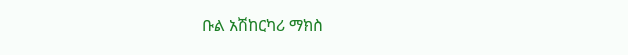ቡል አሽከርካሪ ማክስ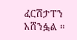ፈርሽታፐን አሸንፏል ።